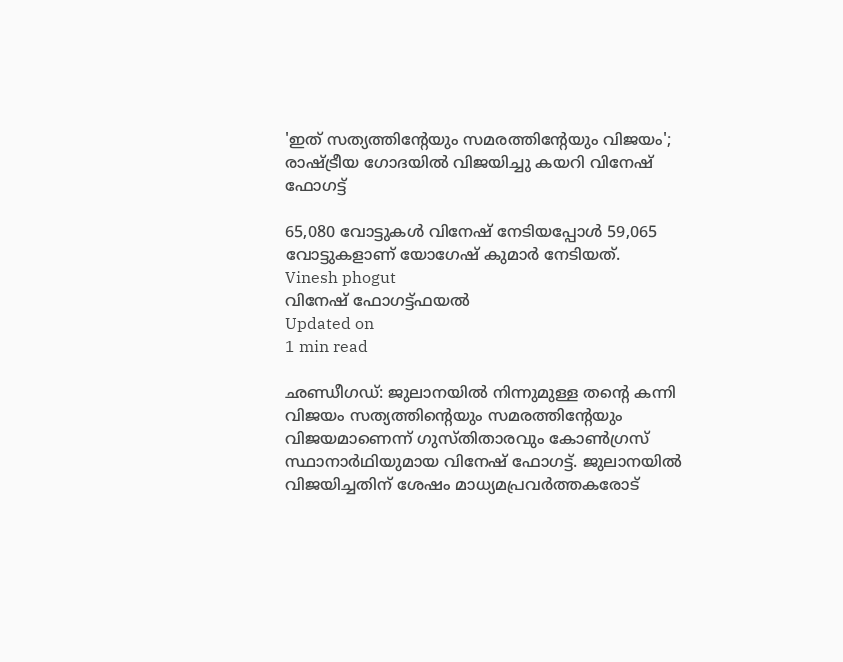'ഇത് സത്യത്തിന്റേയും സമരത്തിന്റേയും വിജയം'; രാഷ്ട്രീയ ഗോദയില്‍ വിജയിച്ചു കയറി വിനേഷ് ഫോഗട്ട്

65,080 വോട്ടുകള്‍ വിനേഷ് നേടിയപ്പോള്‍ 59,065 വോട്ടുകളാണ് യോഗേഷ് കുമാര്‍ നേടിയത്.
Vinesh phogut
വിനേഷ് ഫോഗട്ട്ഫയല്‍
Updated on
1 min read

ഛണ്ഡീഗഡ്: ജുലാനയില്‍ നിന്നുമുള്ള തന്റെ കന്നി വിജയം സത്യത്തിന്റെയും സമരത്തിന്റേയും വിജയമാണെന്ന് ഗുസ്തിതാരവും കോണ്‍ഗ്രസ് സ്ഥാനാര്‍ഥിയുമായ വിനേഷ് ഫോഗട്ട്. ജുലാനയില്‍ വിജയിച്ചതിന് ശേഷം മാധ്യമപ്രവര്‍ത്തകരോട്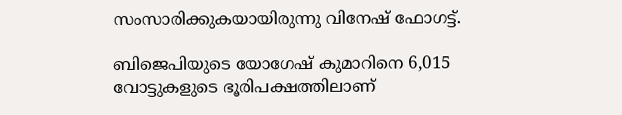സംസാരിക്കുകയായിരുന്നു വിനേഷ് ഫോഗട്ട്.

ബിജെപിയുടെ യോഗേഷ് കുമാറിനെ 6,015 വോട്ടുകളുടെ ഭൂരിപക്ഷത്തിലാണ്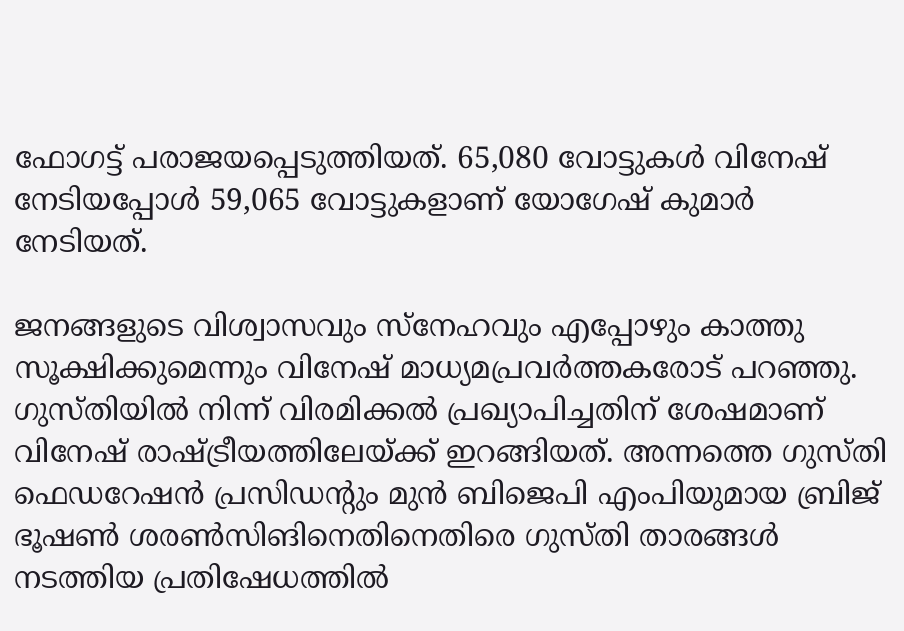ഫോഗട്ട് പരാജയപ്പെടുത്തിയത്. 65,080 വോട്ടുകള്‍ വിനേഷ് നേടിയപ്പോള്‍ 59,065 വോട്ടുകളാണ് യോഗേഷ് കുമാര്‍ നേടിയത്.

ജനങ്ങളുടെ വിശ്വാസവും സ്‌നേഹവും എപ്പോഴും കാത്തു സൂക്ഷിക്കുമെന്നും വിനേഷ് മാധ്യമപ്രവര്‍ത്തകരോട് പറഞ്ഞു. ഗുസ്തിയില്‍ നിന്ന് വിരമിക്കല്‍ പ്രഖ്യാപിച്ചതിന് ശേഷമാണ് വിനേഷ് രാഷ്ട്രീയത്തിലേയ്ക്ക് ഇറങ്ങിയത്. അന്നത്തെ ഗുസ്തി ഫെഡറേഷന്‍ പ്രസിഡന്റും മുന്‍ ബിജെപി എംപിയുമായ ബ്രിജ് ഭൂഷണ്‍ ശരണ്‍സിങിനെതിനെതിരെ ഗുസ്തി താരങ്ങള്‍ നടത്തിയ പ്രതിഷേധത്തില്‍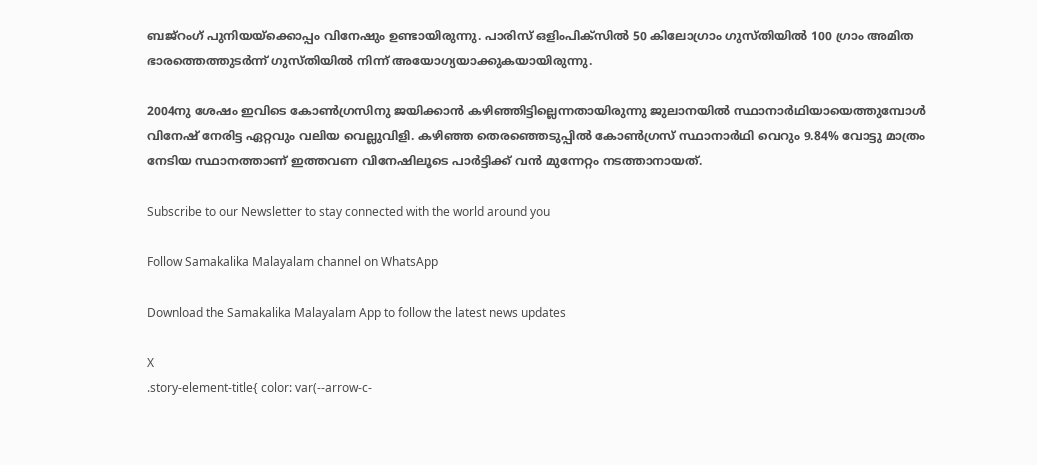ബജ്‌റംഗ് പുനിയയ്‌ക്കൊപ്പം വിനേഷും ഉണ്ടായിരുന്നു. പാരിസ് ഒളിംപിക്‌സില്‍ 50 കിലോഗ്രാം ഗുസ്തിയില്‍ 100 ഗ്രാം അമിത ഭാരത്തെത്തുടര്‍ന്ന് ഗുസ്തിയില്‍ നിന്ന് അയോഗ്യയാക്കുകയായിരുന്നു.

2004നു ശേഷം ഇവിടെ കോണ്‍ഗ്രസിനു ജയിക്കാന്‍ കഴിഞ്ഞിട്ടില്ലെന്നതായിരുന്നു ജുലാനയില്‍ സ്ഥാനാര്‍ഥിയായെത്തുമ്പോള്‍ വിനേഷ് നേരിട്ട ഏറ്റവും വലിയ വെല്ലുവിളി. കഴിഞ്ഞ തെരഞ്ഞെടുപ്പില്‍ കോണ്‍ഗ്രസ് സ്ഥാനാര്‍ഥി വെറും 9.84% വോട്ടു മാത്രം നേടിയ സ്ഥാനത്താണ് ഇത്തവണ വിനേഷിലൂടെ പാര്‍ട്ടിക്ക് വന്‍ മുന്നേറ്റം നടത്താനായത്.

Subscribe to our Newsletter to stay connected with the world around you

Follow Samakalika Malayalam channel on WhatsApp

Download the Samakalika Malayalam App to follow the latest news updates

X
.story-element-title{ color: var(--arrow-c-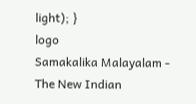light); }
logo
Samakalika Malayalam - The New Indian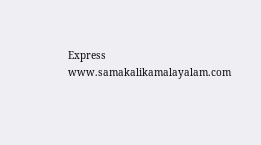Express
www.samakalikamalayalam.com